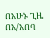በአሁኑ ጊዜ በአ/አበባ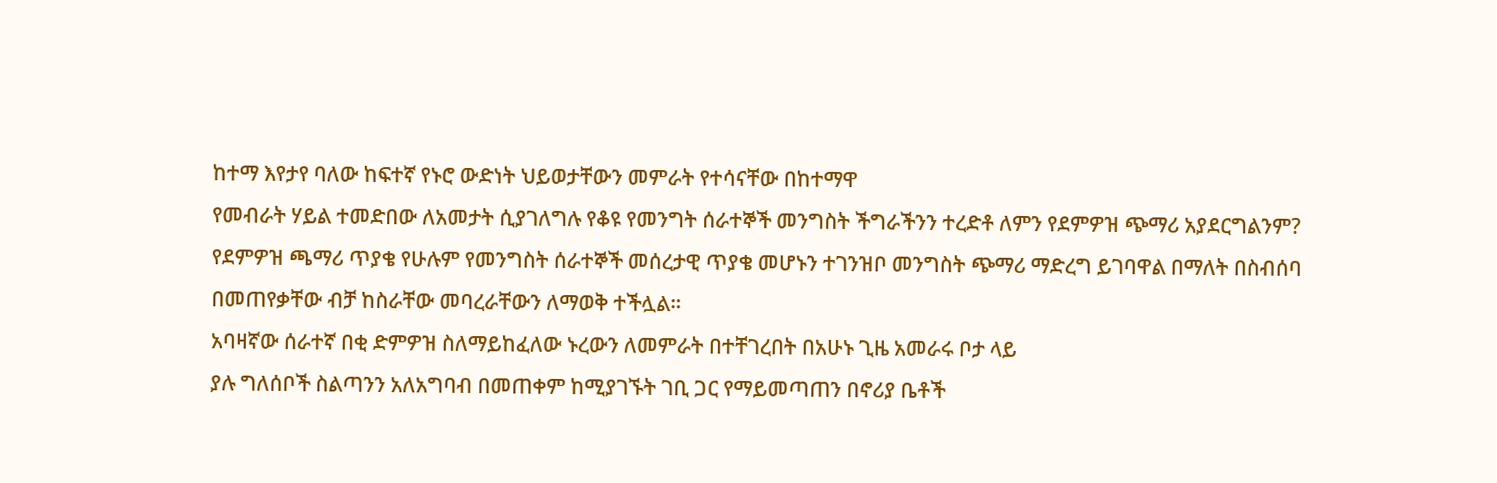ከተማ እየታየ ባለው ከፍተኛ የኑሮ ውድነት ህይወታቸውን መምራት የተሳናቸው በከተማዋ
የመብራት ሃይል ተመድበው ለአመታት ሲያገለግሉ የቆዩ የመንግት ሰራተኞች መንግስት ችግራችንን ተረድቶ ለምን የደምዎዝ ጭማሪ አያደርግልንም?
የደምዎዝ ጫማሪ ጥያቄ የሁሉም የመንግስት ሰራተኞች መሰረታዊ ጥያቄ መሆኑን ተገንዝቦ መንግስት ጭማሪ ማድረግ ይገባዋል በማለት በስብሰባ
በመጠየቃቸው ብቻ ከስራቸው መባረራቸውን ለማወቅ ተችሏል።
አባዛኛው ሰራተኛ በቂ ድምዎዝ ስለማይከፈለው ኑረውን ለመምራት በተቸገረበት በአሁኑ ጊዜ አመራሩ ቦታ ላይ
ያሉ ግለሰቦች ስልጣንን አለአግባብ በመጠቀም ከሚያገኙት ገቢ ጋር የማይመጣጠን በኖሪያ ቤቶች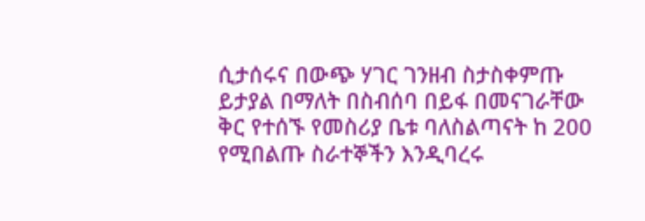ሲታሰሩና በውጭ ሃገር ገንዘብ ስታስቀምጡ
ይታያል በማለት በስብሰባ በይፋ በመናገራቸው ቅር የተሰኙ የመስሪያ ቤቱ ባለስልጣናት ከ 200 የሚበልጡ ስራተኞችን እንዲባረሩ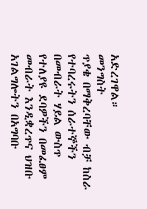አድረገዋል።
መንግስት
ጥያቄ በማቅረባቸው ብቻ ከስራ የተባረሩትን ሰራተኞችን በመብራት ሃይል ውስጥ የተለያዩ ደባዎችን በመፈፀም መብራት እንዲቋረጥና ህዝቡ
አገልግሎትን በአግባቡ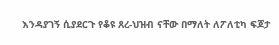እንዳያገኝ ሲያደርጉ የቆዩ ጸረ-ህዝብ ናቸው በማለት ለፖለቲካ ፍጆታ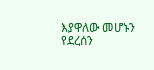እያዋለው መሆኑን የደረሰን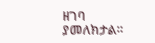ዘገባ ያመለክታል።